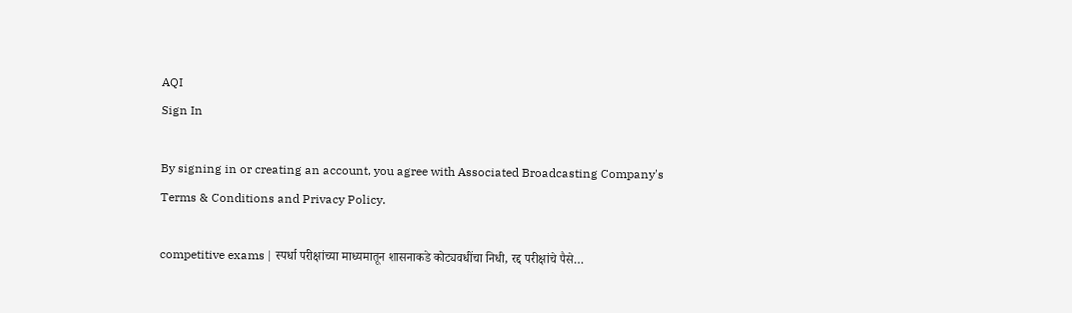AQI
Sign In

By signing in or creating an account, you agree with Associated Broadcasting Company's Terms & Conditions and Privacy Policy.

competitive exams | स्पर्धा परीक्षांच्या माध्यमातून शासनाकडे कोट्यवधींचा निधी, रद्द परीक्षांचे पैसे…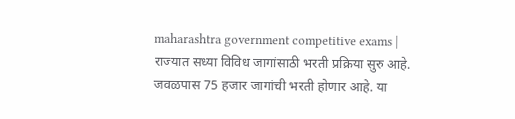maharashtra government competitive exams | राज्यात सध्या विविध जागांसाठी भरती प्रक्रिया सुरु आहे. जवळपास 75 हजार जागांची भरती होणार आहे. या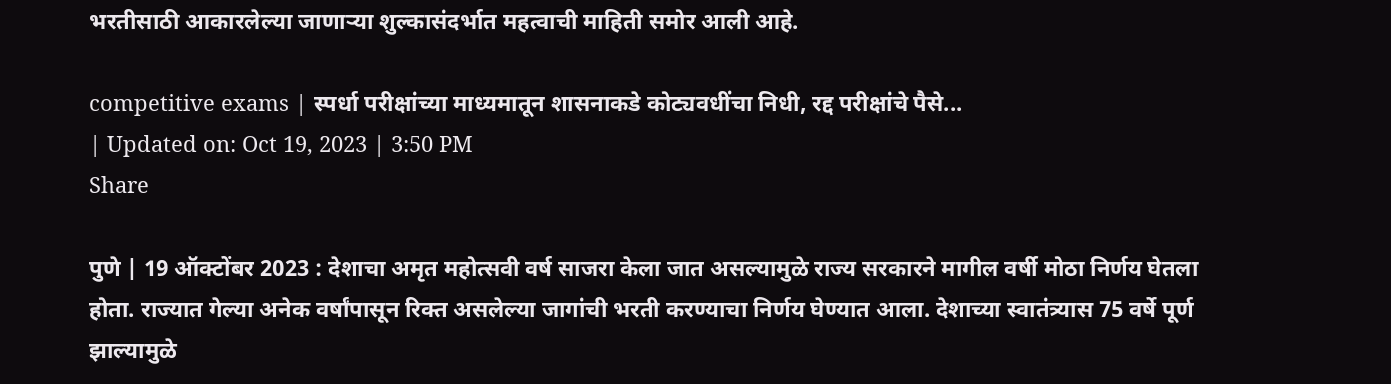भरतीसाठी आकारलेल्या जाणाऱ्या शुल्कासंदर्भात महत्वाची माहिती समोर आली आहे.

competitive exams | स्पर्धा परीक्षांच्या माध्यमातून शासनाकडे कोट्यवधींचा निधी, रद्द परीक्षांचे पैसे...
| Updated on: Oct 19, 2023 | 3:50 PM
Share

पुणे | 19 ऑक्टोंबर 2023 : देशाचा अमृत महोत्सवी वर्ष साजरा केला जात असल्यामुळे राज्य सरकारने मागील वर्षी मोठा निर्णय घेतला होता. राज्यात गेल्या अनेक वर्षांपासून रिक्त असलेल्या जागांची भरती करण्याचा निर्णय घेण्यात आला. देशाच्या स्वातंत्र्यास 75 वर्षे पूर्ण झाल्यामुळे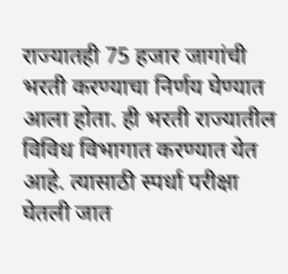राज्यातही 75 हजार जागांची भरती करण्याचा निर्णय घेण्यात आला होता. ही भरती राज्यातील विविध विभागात करण्यात येत आहे. त्यासाठी स्पर्धा परीक्षा घेतली जात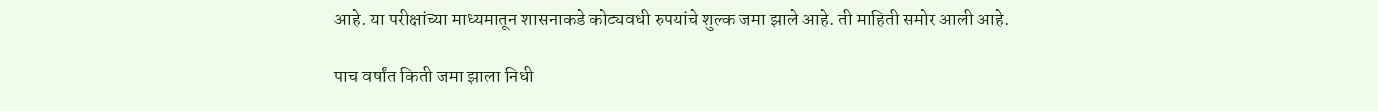आहे. या परीक्षांच्या माध्यमातून शासनाकडे कोट्यवधी रुपयांचे शुल्क जमा झाले आहे. ती माहिती समोर आली आहे.

पाच वर्षांत किती जमा झाला निधी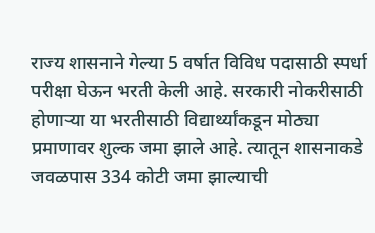राज्य शासनाने गेल्या 5 वर्षात विविध पदासाठी स्पर्धा परीक्षा घेऊन भरती केली आहे. सरकारी नोकरीसाठी होणाऱ्या या भरतीसाठी विद्यार्थ्यांकडून मोठ्या प्रमाणावर शुल्क जमा झाले आहे. त्यातून शासनाकडे जवळपास 334 कोटी जमा झाल्याची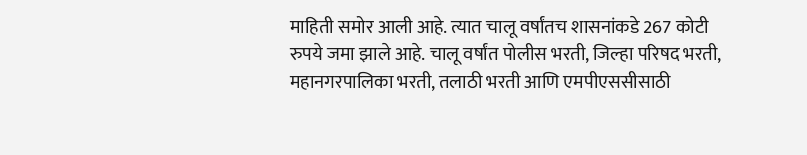माहिती समोर आली आहे. त्यात चालू वर्षांतच शासनांकडे 267 कोटी रुपये जमा झाले आहे. चालू वर्षांत पोलीस भरती, जिल्हा परिषद भरती, महानगरपालिका भरती, तलाठी भरती आणि एमपीएससीसाठी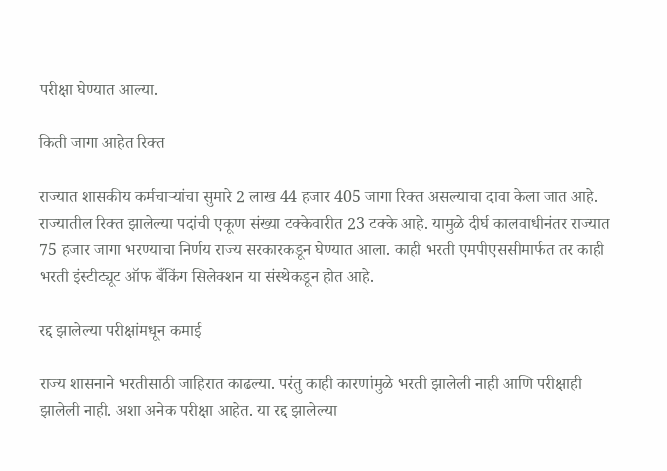परीक्षा घेण्यात आल्या.

किती जागा आहेत रिक्त

राज्यात शासकीय कर्मचाऱ्यांचा सुमारे 2 लाख 44 हजार 405 जागा रिक्त असल्याचा दावा केला जात आहे. राज्यातील रिक्त झालेल्या पदांची एकूण संख्या टक्केवारीत 23 टक्के आहे. यामुळे दीर्घ कालवाधीनंतर राज्यात 75 हजार जागा भरण्याचा निर्णय राज्य सरकारकडून घेण्यात आला. काही भरती एमपीएससीमार्फत तर काही भरती इंस्टीट्यूट ऑफ बँकिंग सिलेक्शन या संस्थेकडून होत आहे.

रद्द झालेल्या परीक्षांमधून कमाई

राज्य शासनाने भरतीसाठी जाहिरात काढल्या. परंतु काही कारणांमुळे भरती झालेली नाही आणि परीक्षाही झालेली नाही. अशा अनेक परीक्षा आहेत. या रद्द झालेल्या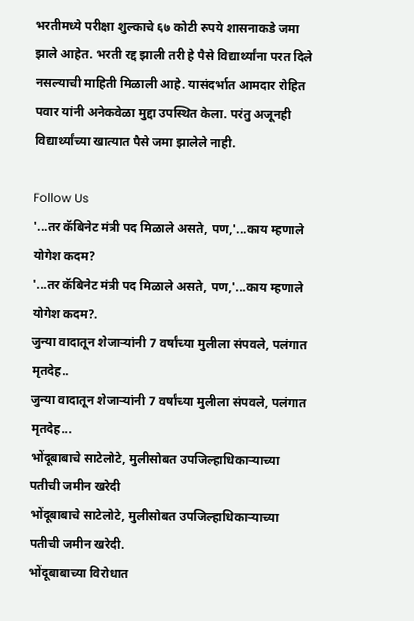भरतीमध्ये परीक्षा शुल्काचे ६७ कोटी रुपये शासनाकडे जमा झाले आहेत. भरती रद्द झाली तरी हे पैसे विद्यार्थ्यांना परत दिले नसल्याची माहिती मिळाली आहे. यासंदर्भात आमदार रोहित पवार यांनी अनेकवेळा मुद्दा उपस्थित केला. परंतु अजूनही विद्यार्थ्यांच्या खात्यात पैसे जमा झालेले नाही.

Follow Us
'...तर कॅबिनेट मंत्री पद मिळाले असते, पण,'...काय म्हणाले योगेश कदम?
'...तर कॅबिनेट मंत्री पद मिळाले असते, पण,'...काय म्हणाले योगेश कदम?.
जुन्या वादातून शेजाऱ्यांनी 7 वर्षांच्या मुलीला संपवले, पलंगात मृतदेह..
जुन्या वादातून शेजाऱ्यांनी 7 वर्षांच्या मुलीला संपवले, पलंगात मृतदेह...
भोंदूबाबाचे साटेलोटे, मुलीसोबत उपजिल्हाधिकाऱ्याच्या पतीची जमीन खरेदी
भोंदूबाबाचे साटेलोटे, मुलीसोबत उपजिल्हाधिकाऱ्याच्या पतीची जमीन खरेदी.
भोंदूबाबाच्या विरोधात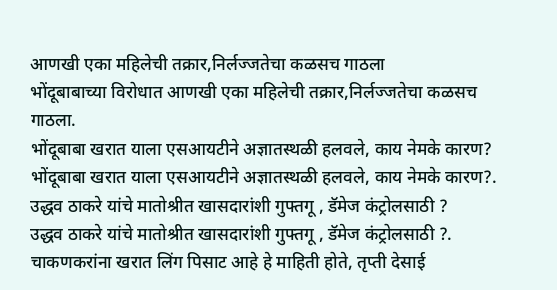आणखी एका महिलेची तक्रार,निर्लज्जतेचा कळसच गाठला
भोंदूबाबाच्या विरोधात आणखी एका महिलेची तक्रार,निर्लज्जतेचा कळसच गाठला.
भोंदूबाबा खरात याला एसआयटीने अज्ञातस्थळी हलवले, काय नेमके कारण?
भोंदूबाबा खरात याला एसआयटीने अज्ञातस्थळी हलवले, काय नेमके कारण?.
उद्धव ठाकरे यांचे मातोश्रीत खासदारांशी गुफ्तगू , डॅमेज कंट्रोलसाठी ?
उद्धव ठाकरे यांचे मातोश्रीत खासदारांशी गुफ्तगू , डॅमेज कंट्रोलसाठी ?.
चाकणकरांना खरात लिंग पिसाट आहे हे माहिती होते, तृप्ती देसाई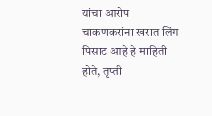यांचा आरोप
चाकणकरांना खरात लिंग पिसाट आहे हे माहिती होते, तृप्ती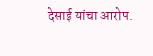देसाई यांचा आरोप.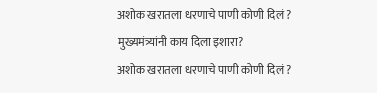अशोक खरातला धरणाचे पाणी कोणी दिलं ? मुख्यमंत्र्यांनी काय दिला इशारा?
अशोक खरातला धरणाचे पाणी कोणी दिलं ?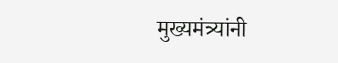मुख्यमंत्र्यांनी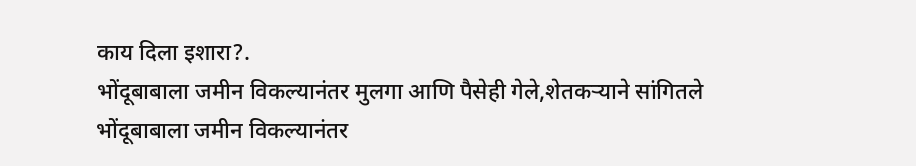काय दिला इशारा?.
भोंदूबाबाला जमीन विकल्यानंतर मुलगा आणि पैसेही गेले,शेतकऱ्याने सांगितले
भोंदूबाबाला जमीन विकल्यानंतर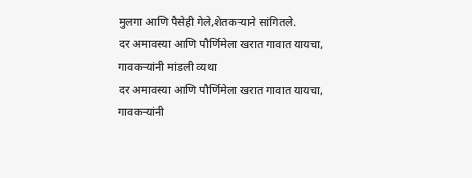मुलगा आणि पैसेही गेले,शेतकऱ्याने सांगितले.
दर अमावस्या आणि पौर्णिमेला खरात गावात यायचा, गावकऱ्यांनी मांडली व्यथा
दर अमावस्या आणि पौर्णिमेला खरात गावात यायचा, गावकऱ्यांनी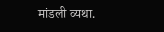मांडली व्यथा.